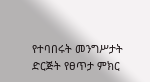የተባበሩት መንግሥታት ድርጅት የፀጥታ ምክር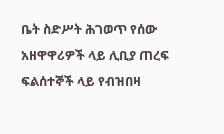ቤት ስድሥት ሕገወጥ የሰው አዘዋዋሪዎች ላይ ሊቢያ ጠረፍ ፍልሰተኞች ላይ የብዝበዛ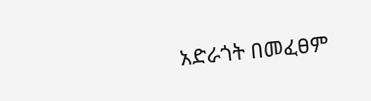አድራጎት በመፈፀም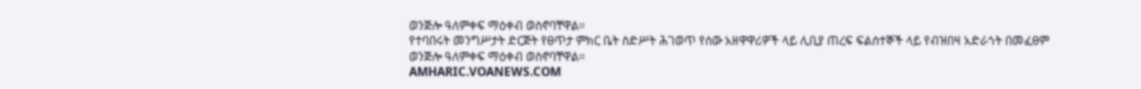ወንጅሎ ዓለምቀፍ ማዕቀብ ወስኖባቸዋል።
የተባበሩት መንግሥታት ድርጅት የፀጥታ ምክር ቤት ስድሥት ሕገወጥ የሰው አዘዋዋሪዎች ላይ ሊቢያ ጠረፍ ፍልሰተኞች ላይ የብዝበዛ አድራጎት በመፈፀም ወንጅሎ ዓለምቀፍ ማዕቀብ ወስኖባቸዋል።
AMHARIC.VOANEWS.COM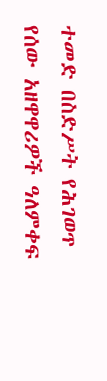ተመድ በስድሥት የሕገወጥ የሰው አዘዋዋሪዎች ዓለምቀፍ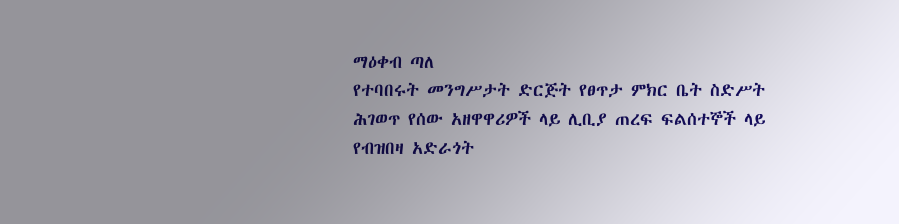ማዕቀብ ጣለ
የተባበሩት መንግሥታት ድርጅት የፀጥታ ምክር ቤት ስድሥት ሕገወጥ የሰው አዘዋዋሪዎች ላይ ሊቢያ ጠረፍ ፍልሰተኞች ላይ የብዝበዛ አድራጎት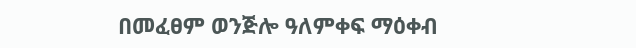በመፈፀም ወንጅሎ ዓለምቀፍ ማዕቀብ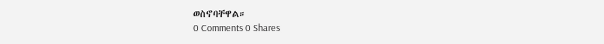ወስኖባቸዋል።
0 Comments 0 Shares